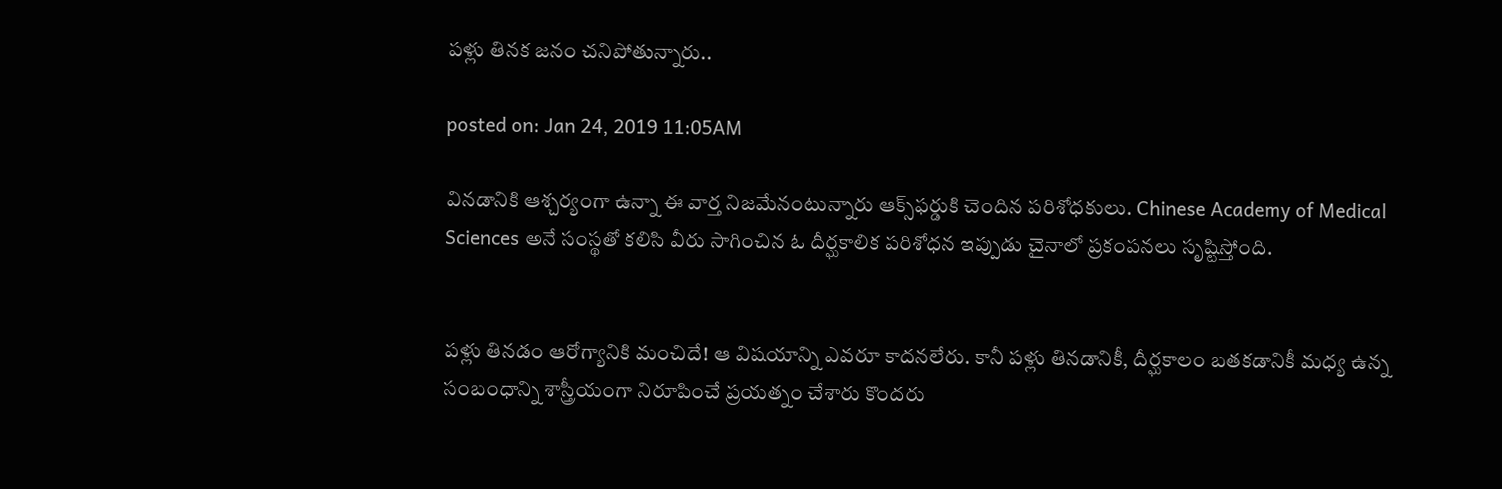పళ్లు తినక జనం చనిపోతున్నారు..

posted on: Jan 24, 2019 11:05AM

వినడానికి ఆశ్చర్యంగా ఉన్నా ఈ వార్త నిజమేనంటున్నారు ఆక్స్‌ఫర్డుకి చెందిన పరిశోధకులు. Chinese Academy of Medical Sciences అనే సంస్థతో కలిసి వీరు సాగించిన ఓ దీర్ఘకాలిక పరిశోధన ఇప్పుడు చైనాలో ప్రకంపనలు సృష్టిస్తోంది.


పళ్లు తినడం ఆరోగ్యానికి మంచిదే! ఆ విషయాన్ని ఎవరూ కాదనలేరు. కానీ పళ్లు తినడానికీ, దీర్ఘకాలం బతకడానికీ మధ్య ఉన్న సంబంధాన్ని శాస్త్రీయంగా నిరూపించే ప్రయత్నం చేశారు కొందరు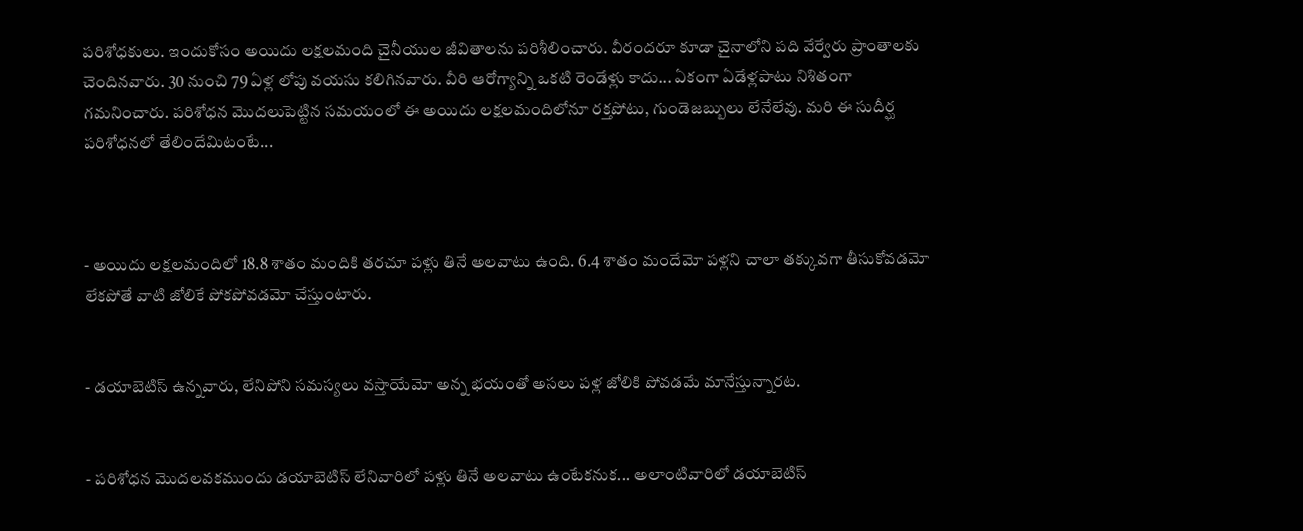పరిశోధకులు. ఇందుకోసం అయిదు లక్షలమంది చైనీయుల జీవితాలను పరిశీలించారు. వీరందరూ కూడా చైనాలోని పది వేర్వేరు ప్రాంతాలకు చెందినవారు. 30 నుంచి 79 ఏళ్ల లోపు వయసు కలిగినవారు. వీరి ఆరోగ్యాన్ని ఒకటి రెండేళ్లు కాదు... ఏకంగా ఏడేళ్లపాటు నిశితంగా గమనించారు. పరిశోధన మొదలుపెట్టిన సమయంలో ఈ అయిదు లక్షలమందిలోనూ రక్తపోటు, గుండెజబ్బులు లేనేలేవు. మరి ఈ సుదీర్ఘ పరిశోధనలో తేలిందేమిటంటే...



- అయిదు లక్షలమందిలో 18.8 శాతం మందికి తరచూ పళ్లు తినే అలవాటు ఉంది. 6.4 శాతం మందేమో పళ్లని చాలా తక్కువగా తీసుకోవడమో లేకపోతే వాటి జోలికే పోకపోవడమో చేస్తుంటారు.


- డయాబెటిస్ ఉన్నవారు, లేనిపోని సమస్యలు వస్తాయేమో అన్న భయంతో అసలు పళ్ల జోలికి పోవడమే మానేస్తున్నారట.


- పరిశోధన మొదలవకముందు డయాబెటిస్‌ లేనివారిలో పళ్లు తినే అలవాటు ఉంటేకనుక... అలాంటివారిలో డయాబెటిస్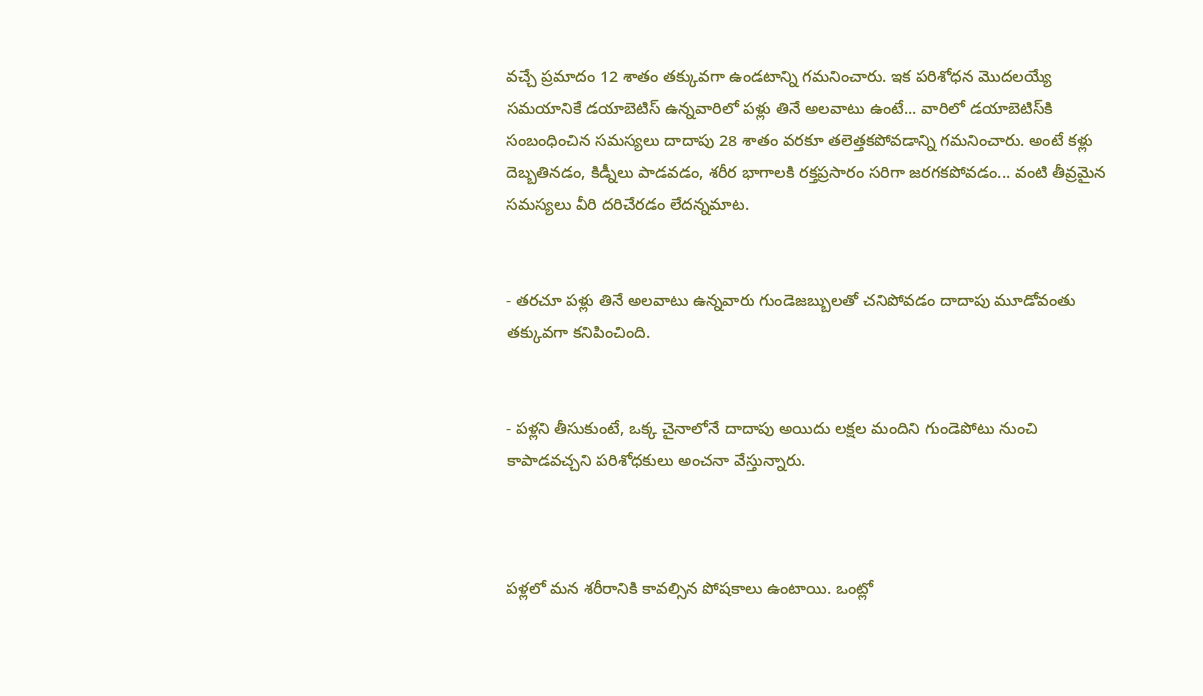వచ్చే ప్రమాదం 12 శాతం తక్కువగా ఉండటాన్ని గమనించారు. ఇక పరిశోధన మొదలయ్యే సమయానికే డయాబెటిస్‌ ఉన్నవారిలో పళ్లు తినే అలవాటు ఉంటే... వారిలో డయాబెటిస్‌కి సంబంధించిన సమస్యలు దాదాపు 28 శాతం వరకూ తలెత్తకపోవడాన్ని గమనించారు. అంటే కళ్లు దెబ్బతినడం, కిడ్నీలు పాడవడం, శరీర భాగాలకి రక్తప్రసారం సరిగా జరగకపోవడం... వంటి తీవ్రమైన సమస్యలు వీరి దరిచేరడం లేదన్నమాట.


- తరచూ పళ్లు తినే అలవాటు ఉన్నవారు గుండెజబ్బులతో చనిపోవడం దాదాపు మూడోవంతు తక్కువగా కనిపించింది.


- పళ్లని తీసుకుంటే, ఒక్క చైనాలోనే దాదాపు అయిదు లక్షల మందిని గుండెపోటు నుంచి కాపాడవచ్చని పరిశోధకులు అంచనా వేస్తున్నారు.



పళ్లలో మన శరీరానికి కావల్సిన పోషకాలు ఉంటాయి. ఒంట్లో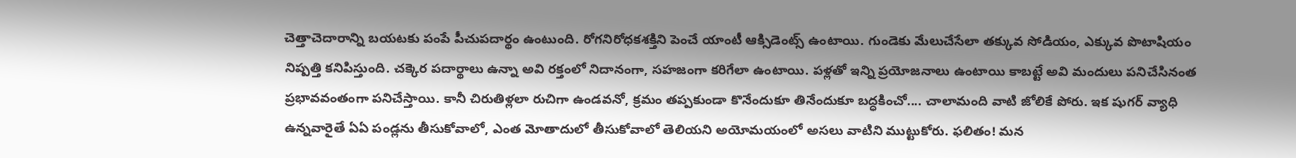చెత్తాచెదారాన్ని బయటకు పంపే పీచుపదార్థం ఉంటుంది. రోగనిరోధకశక్తిని పెంచే యాంటీ ఆక్సిడెంట్స్ ఉంటాయి. గుండెకు మేలుచేసేలా తక్కువ సోడియం, ఎక్కువ పొటాషియం నిష్పత్తి కనిపిస్తుంది. చక్కెర పదార్థాలు ఉన్నా అవి రక్తంలో నిదానంగా, సహజంగా కరిగేలా ఉంటాయి. పళ్లతో ఇన్ని ప్రయోజనాలు ఉంటాయి కాబట్టే అవి మందులు పనిచేసినంత ప్రభావవంతంగా పనిచేస్తాయి. కానీ చిరుతిళ్లలా రుచిగా ఉండవనో, క్రమం తప్పకుండా కొనేందుకూ తినేందుకూ బద్ధకించో.... చాలామంది వాటి జోలికే పోరు. ఇక షుగర్ వ్యాధి ఉన్నవారైతే ఏఏ పండ్లను తీసుకోవాలో, ఎంత మోతాదులో తీసుకోవాలో తెలియని అయోమయంలో అసలు వాటిని ముట్టుకోరు. ఫలితం! మన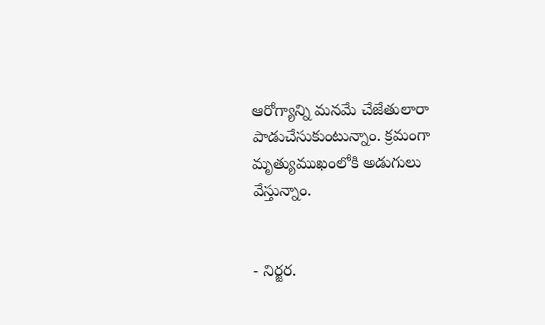ఆరోగ్యాన్ని మనమే చేజేతులారా పాడుచేసుకుంటున్నాం. క్రమంగా మృత్యుముఖంలోకి అడుగులు వేస్తున్నాం.


- నిర్జర.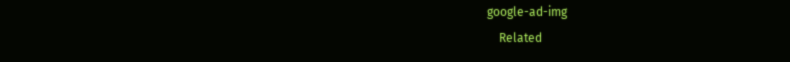google-ad-img
    Related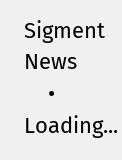Sigment News
    • Loading...